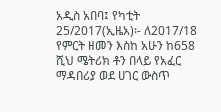አዲስ አበባ፤ የካቲት 25/2017(ኢዜአ)፡- ለ2017/18 የምርት ዘመን እስከ አሁን ከ658 ሺህ ሜትሪክ ቶን በላይ የአፈር ማዳበሪያ ወደ ሀገር ውስጥ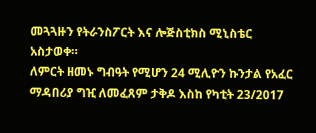መጓጓዙን የትራንስፖርት እና ሎጅስቲክስ ሚኒስቴር አስታወቀ።
ለምርት ዘመኑ ግብዓት የሚሆን 24 ሚሊዮን ኩንታል የአፈር ማዳበሪያ ግዢ ለመፈጸም ታቅዶ እስከ የካቲት 23/2017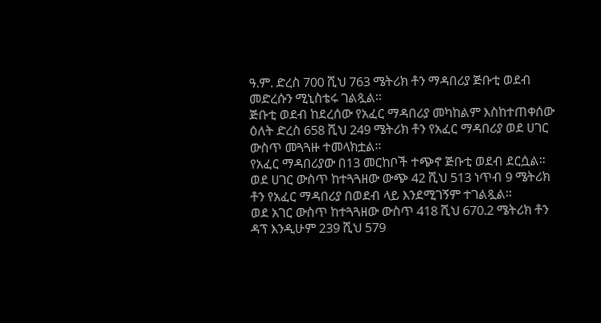ዓ.ም. ድረስ 700 ሺህ 763 ሜትሪክ ቶን ማዳበሪያ ጅቡቲ ወደብ መድረሱን ሚኒስቴሩ ገልጿል።
ጅቡቲ ወደብ ከደረሰው የአፈር ማዳበሪያ መካከልም እስከተጠቀሰው ዕለት ድረስ 658 ሺህ 249 ሜትሪክ ቶን የአፈር ማዳበሪያ ወደ ሀገር ውስጥ መጓጓዙ ተመላክቷል።
የአፈር ማዳበሪያው በ13 መርከቦች ተጭኖ ጅቡቲ ወደብ ደርሷል።
ወደ ሀገር ውስጥ ከተጓጓዘው ውጭ 42 ሺህ 513 ነጥብ 9 ሜትሪክ ቶን የአፈር ማዳበሪያ በወደብ ላይ እንደሚገኝም ተገልጿል።
ወደ አገር ውስጥ ከተጓጓዘው ውስጥ 418 ሺህ 670.2 ሜትሪክ ቶን ዳፕ እንዲሁም 239 ሺህ 579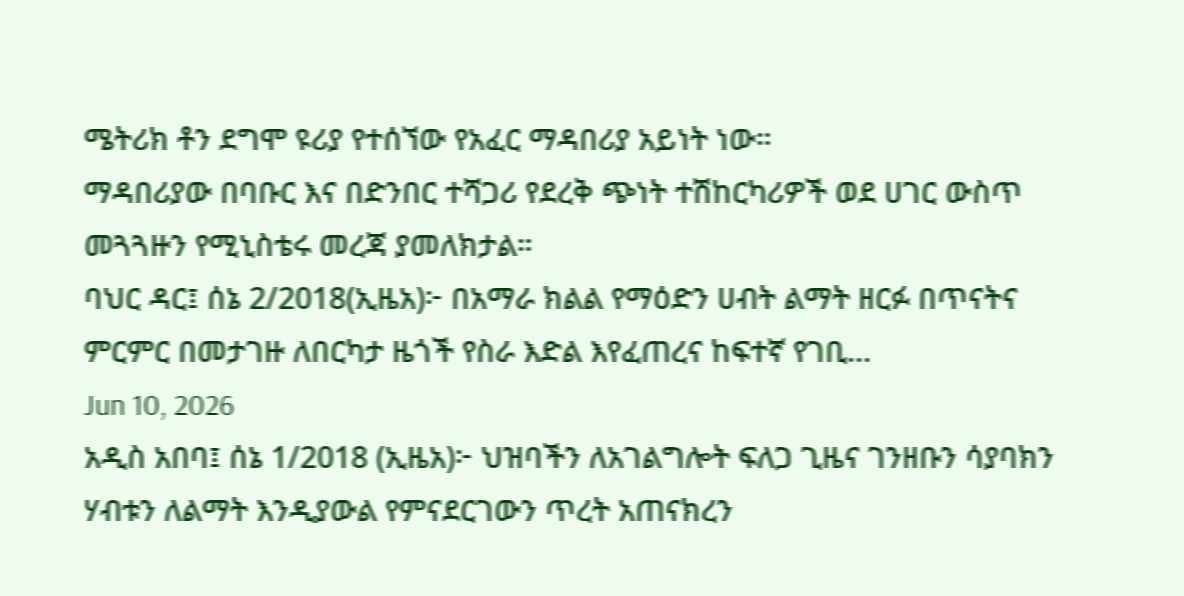ሜትሪክ ቶን ደግሞ ዩሪያ የተሰኘው የአፈር ማዳበሪያ አይነት ነው።
ማዳበሪያው በባቡር እና በድንበር ተሻጋሪ የደረቅ ጭነት ተሽከርካሪዎች ወደ ሀገር ውስጥ መጓጓዙን የሚኒስቴሩ መረጃ ያመለክታል።
ባህር ዳር፤ ሰኔ 2/2018(ኢዜአ)፦ በአማራ ክልል የማዕድን ሀብት ልማት ዘርፉ በጥናትና ምርምር በመታገዙ ለበርካታ ዜጎች የስራ እድል እየፈጠረና ከፍተኛ የገቢ...
Jun 10, 2026
አዲስ አበባ፤ ሰኔ 1/2018 (ኢዜአ)፦ ህዝባችን ለአገልግሎት ፍለጋ ጊዜና ገንዘቡን ሳያባክን ሃብቱን ለልማት እንዲያውል የምናደርገውን ጥረት አጠናክረን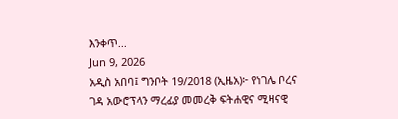እንቀጥ...
Jun 9, 2026
አዲስ አበባ፤ ግንቦት 19/2018 (ኢዜአ)፦ የነገሌ ቦረና ገዳ አውሮፕላን ማረፊያ መመረቅ ፍትሐዊና ሚዛናዊ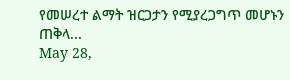የመሠረተ ልማት ዝርጋታን የሚያረጋግጥ መሆኑን ጠቅላ...
May 28,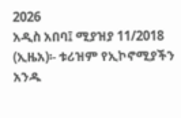2026
አዲስ አበባ፤ ሚያዝያ 11/2018 (ኢዜአ)፡- ቱሪዝም የኢኮኖሚያችን አንዱ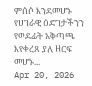ምሰሶ እንደመሆኑ የሀገራዊ ዕድገታችንን የወደፊት አቅጣጫ እየቀረጸ ያለ ዘርፍ መሆኑ...
Apr 20, 2026